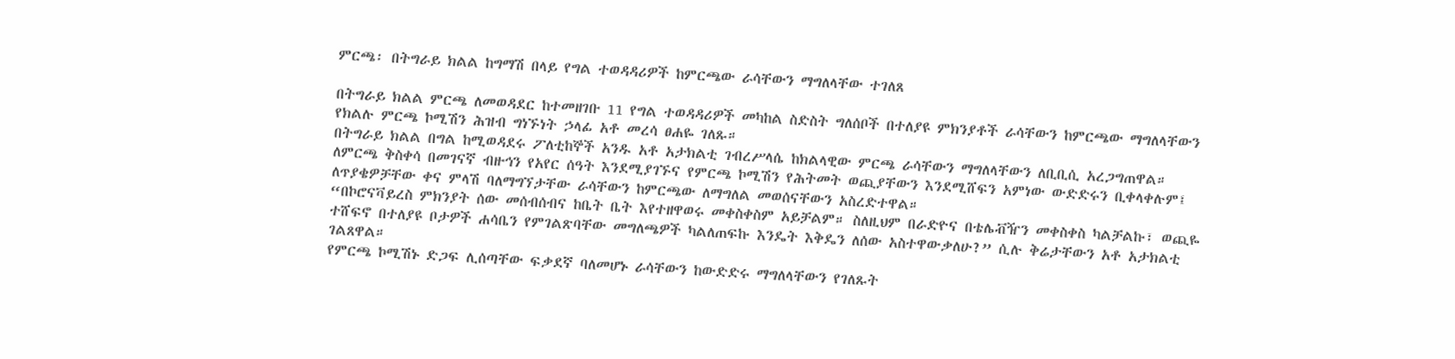ምርጫ፡ በትግራይ ክልል ከግማሽ በላይ የግል ተወዳዳሪዎች ከምርጫው ራሳቸውን ማግለላቸው ተገለጸ

በትግራይ ክልል ምርጫ ለመወዳደር ከተመዘገቡ 11 የግል ተወዳዳሪዎች መካከል ስድስት ግለሰቦች በተለያዩ ምክንያቶች ራሳቸውን ከምርጫው ማግለላቸውን የክልሉ ምርጫ ኮሚሽን ሕዝብ ግነኙነት ኃላፊ አቶ መረሳ ፀሐዬ ገለጹ።
በትግራይ ክልል በግል ከሚወዳደሩ ፖለቲከኞች አንዱ አቶ አታክልቲ ገብረሥላሴ ከክልላዊው ምርጫ ራሳቸውን ማግለላቸውን ለቢቢሲ አረጋግጠዋል።
ለምርጫ ቅስቀሳ በመገናኛ ብዙኅን የአየር ሰዓት እንደሚያገኙና የምርጫ ኮሚሽን የሕትመት ወጪያቸውን እንደሚሸፍን አምነው ውድድሩን ቢቀላቀሉም፤ ለጥያቄዎቻቸው ቀና ምላሽ ባለማግኘታቸው ራሳቸውን ከምርጫው ለማግለል መወሰናቸውን አስረድተዋል።
“በኮሮናቫይረስ ምክንያት ሰው መሰብሰብና ከቤት ቤት እየተዘዋወሩ መቀስቀስም አይቻልም። ስለዚህም በራድዮና በቴሌቭዥን መቀስቀስ ካልቻልኩ፣ ወጪዬ ተሸፍኖ በተለያዩ ቦታዎች ሐሳቤን የምገልጽባቸው መግለጫዎች ካልለጠፍኩ እንዴት እቅዴን ለሰው አስተዋውቃለሁ?” ሲሉ ቅሬታቸውን አቶ አታክልቲ ገልጸዋል።
የምርጫ ኮሚሽኑ ድጋፍ ሊሰጣቸው ፍቃደኛ ባለመሆኑ ራሳቸውን ከውድድሩ ማግለላቸውን የገለጹት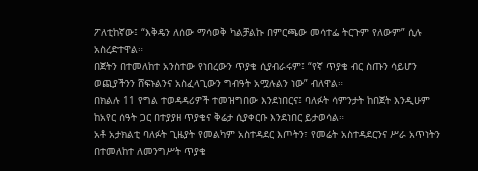ፖለቲከኛው፤ “እቅዴን ለሰው ማሳወቅ ካልቻልኩ በምርጫው መሳተፌ ትርጉም የለውም” ሲሉ አስረድተዋል።
በጀትን በተመለከተ አንስተው የነበረውን ጥያቄ ሲያብራሩም፤ “የኛ ጥያቄ ብር ስጡን ሳይሆን ወጪያችንን ሸፍኑልንና አስፈላጊውን ግብዓት አሟሉልን ነው” ብለዋል።
በክልሉ 11 የግል ተወዳዳሪዎች ተመዝግበው እንደነበርና፤ ባለፉት ሳምንታት ከበጀት እንዲሁም ከአየር ሰዓት ጋር በተያያዘ ጥያቄና ቅሬታ ሲያቀርቡ እንደነበር ይታወሳል።
አቶ አታክልቲ ባለፉት ጊዜያት የመልካም አስተዳደር እጦትን፣ የመሬት አስተዳደርንና ሥራ አጥነትን በተመለከተ ለመንግሥት ጥያቄ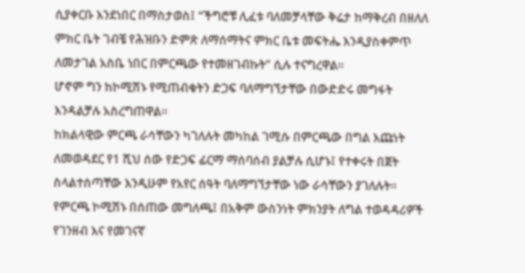ሲያቀርቡ እንደነበር በማስታወስ፤ “ችግሮቹ ሊፈቱ ባለመቻላቸው ቅሬታ ከማቅረብ በዘለለ ምክር ቤት ገብቼ የሕዝቡን ድምጽ ለማሰማትና ምክር ቤቱ መፍትሔ እንዲያስቀምጥ ለመታገል አስቤ ነበር በምርጫው የተመዘገብኩት” ሲሉ ተናግረዋል።
ሆኖም ግን ከኮሚሽኑ የሚጠብቁትን ድጋፍ ባለማግኘታቸው በውድድሩ መግፋት እንዳልቻሉ አስረግጠዋል።
ከክልላዊው ምርጫ ራሳቸውን ካገለሉት መካከል ገሚሱ በምርጫው በግል እጩነት ለመወዳደር የ1 ሺህ ሰው የድጋፍ ፊርማ ማሰባሰብ ያልቻሉ ሲሆኑ፤ የተቀሩት በጀት ስላልተሰጣቸው እንዲሁም የአየር ሰዓት ባለማግኘታቸው ነው ራሳቸውን ያገለሉት።
የምርጫ ኮሚሽኑ በሰጠው መግለጫ፤ በአቅም ውስንነት ምክንያት ለግል ተወዳዳሪዎች የገንዘብ እና የመገናኛ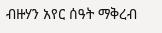ብዙሃን አየር ሰዓት ማቅረብ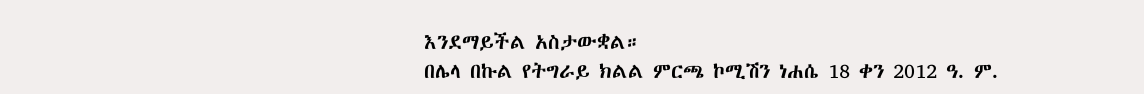እንደማይችል አስታውቋል።
በሌላ በኩል የትግራይ ክልል ምርጫ ኮሚሽን ነሐሴ 18 ቀን 2012 ዓ. ም.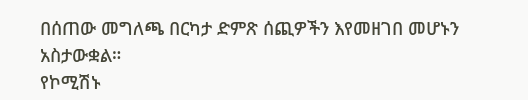በሰጠው መግለጫ በርካታ ድምጽ ሰጪዎችን እየመዘገበ መሆኑን አስታውቋል።
የኮሚሽኑ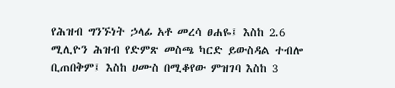የሕዝብ ግንኙነት ኃላፊ አቶ መረሳ ፀሐዬ፤ እስከ 2.6 ሚሊዮን ሕዝብ የድምጽ መስጫ ካርድ ይውስዳል ተብሎ ቢጠበቅም፤ እስከ ሀሙስ በሚቆየው ምዝገባ እስከ 3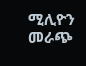ሚሊዮን መራጭ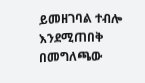ይመዘገባል ተብሎ እንደሚጠበቅ በመግለጫው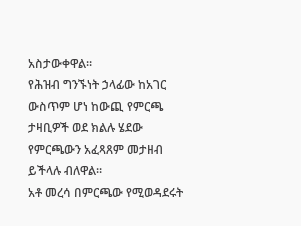አስታውቀዋል።
የሕዝብ ግንኙነት ኃላፊው ከአገር ውስጥም ሆነ ከውጪ የምርጫ ታዛቢዎች ወደ ክልሉ ሄደው የምርጫውን አፈጻጸም መታዘብ ይችላሉ ብለዋል።
አቶ መረሳ በምርጫው የሚወዳደሩት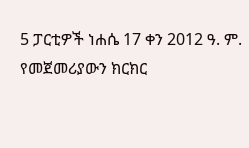5 ፓርቲዎች ነሐሴ 17 ቀን 2012 ዓ. ም. የመጀመሪያውን ክርክር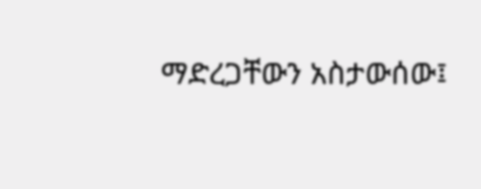ማድረጋቸውን አስታውሰው፤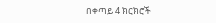በቀጣይ 4 ክርክሮች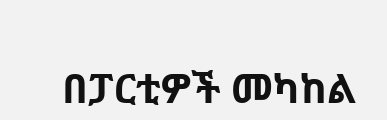በፓርቲዎች መካከል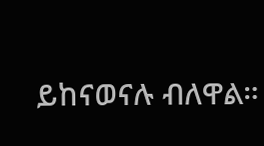ይከናወናሉ ብለዋል።